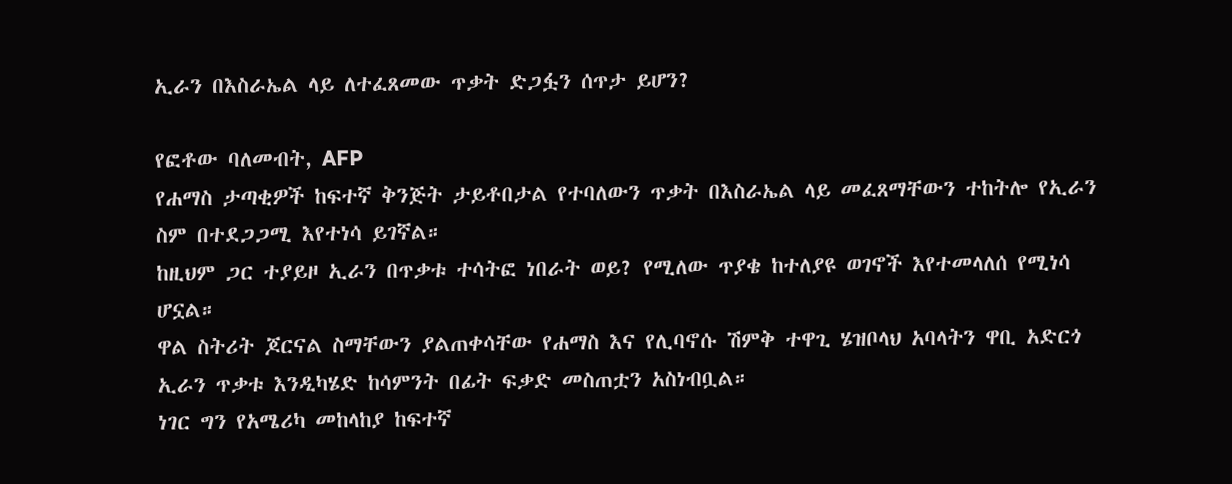ኢራን በእስራኤል ላይ ለተፈጸመው ጥቃት ድጋፏን ሰጥታ ይሆን?

የፎቶው ባለመብት, AFP
የሐማስ ታጣቂዎች ከፍተኛ ቅንጅት ታይቶበታል የተባለውን ጥቃት በእስራኤል ላይ መፈጸማቸውን ተከትሎ የኢራን ስም በተደጋጋሚ እየተነሳ ይገኛል።
ከዚህም ጋር ተያይዞ ኢራን በጥቃቱ ተሳትፎ ነበራት ወይ? የሚለው ጥያቄ ከተለያዩ ወገኖች እየተመላለሰ የሚነሳ ሆኗል።
ዋል ስትሪት ጆርናል ስማቸውን ያልጠቀሳቸው የሐማስ እና የሊባኖሱ ሽምቅ ተዋጊ ሄዝቦላህ አባላትን ዋቢ አድርጎ ኢራን ጥቃቱ እንዲካሄድ ከሳምንት በፊት ፍቃድ መስጠቷን አስነብቧል።
ነገር ግን የአሜሪካ መከላከያ ከፍተኛ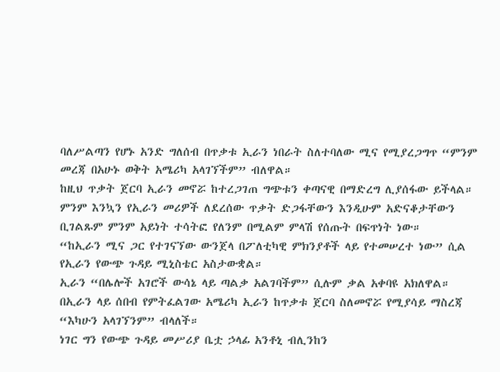ባለሥልጣን የሆኑ አንድ ግለሰብ በጥቃቱ ኢራን ነበራት ስለተባለው ሚና የሚያረጋግጥ “ምንም መረጃ በአሁኑ ወቅት አሜሪካ አላገኘችም” ብለዋል።
ከዚህ ጥቃት ጀርባ ኢራን መኖሯ ከተረጋገጠ ግጭቱን ቀጣናዊ በማድረግ ሊያሰፋው ይችላል።
ምንም እንኳን የኢራን መሪዎች ለደረሰው ጥቃት ድጋፋቸውን እንዲሁም አድናቆታቸውን ቢገልጹም ምንም አይነት ተሳትፎ የለንም በሚልም ምላሽ የሰጡት በፍጥነት ነው።
“ከኢራን ሚና ጋር የተገናኘው ውንጀላ በፖለቲካዊ ምክንያቶች ላይ የተመሠረተ ነው” ሲል የኢራን የውጭ ጉዳይ ሚኒስቴር አስታውቋል።
ኢራን “በሌሎች አገሮች ውሳኔ ላይ ጣልቃ አልገባችም” ሲሉም ቃል አቀባዩ አክለዋል።
በኢራን ላይ ሰበብ የምትፈልገው አሜሪካ ኢራን ከጥቃቱ ጀርባ ስለመኖሯ የሚያሳይ ማስረጃ “እካሁን አላገኘንም” ብላለች።
ነገር ግን የውጭ ጉዳይ መሥሪያ ቤቷ ኃላፊ አንቶኒ ብሊንከን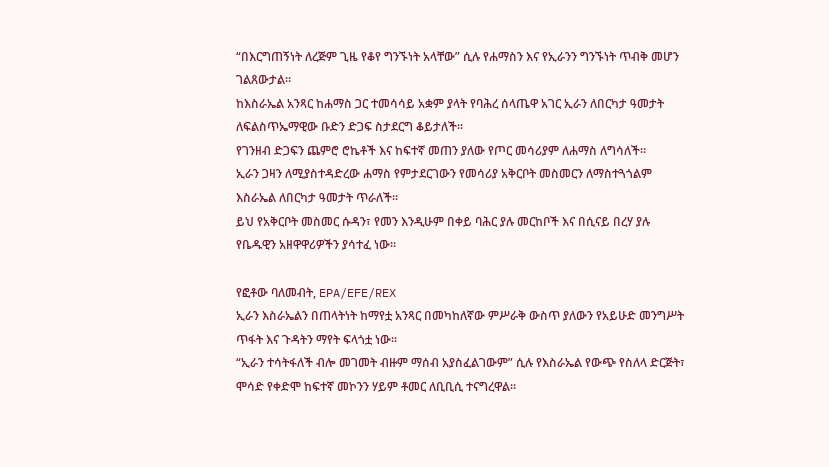“በእርግጠኝነት ለረጅም ጊዜ የቆየ ግንኙነት አላቸው” ሲሉ የሐማስን እና የኢራንን ግንኙነት ጥብቅ መሆን ገልጸውታል።
ከእስራኤል አንጻር ከሐማስ ጋር ተመሳሳይ አቋም ያላት የባሕረ ሰላጤዋ አገር ኢራን ለበርካታ ዓመታት ለፍልስጥኤማዊው ቡድን ድጋፍ ስታደርግ ቆይታለች።
የገንዘብ ድጋፍን ጨምሮ ሮኬቶች እና ከፍተኛ መጠን ያለው የጦር መሳሪያም ለሐማስ ለግሳለች።
ኢራን ጋዛን ለሚያስተዳድረው ሐማስ የምታደርገውን የመሳሪያ አቅርቦት መስመርን ለማስተጓጎልም እስራኤል ለበርካታ ዓመታት ጥራለች።
ይህ የአቅርቦት መስመር ሱዳን፣ የመን እንዲሁም በቀይ ባሕር ያሉ መርከቦች እና በሲናይ በረሃ ያሉ የቤዱዊን አዘዋዋሪዎችን ያሳተፈ ነው።

የፎቶው ባለመብት, EPA/EFE/REX
ኢራን እስራኤልን በጠላትነት ከማየቷ አንጻር በመካከለኛው ምሥራቅ ውስጥ ያለውን የአይሁድ መንግሥት ጥፋት እና ጉዳትን ማየት ፍላጎቷ ነው።
“ኢራን ተሳትፋለች ብሎ መገመት ብዙም ማሰብ አያስፈልገውም” ሲሉ የእስራኤል የውጭ የስለላ ድርጅት፣ ሞሳድ የቀድሞ ከፍተኛ መኮንን ሃይም ቶመር ለቢቢሲ ተናግረዋል።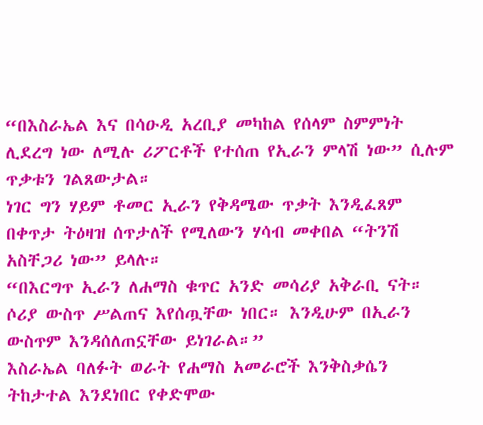“በእስራኤል እና በሳዑዲ አረቢያ መካከል የሰላም ስምምነት ሊደረግ ነው ለሚሉ ሪፖርቶች የተሰጠ የኢራን ምላሽ ነው” ሲሉም ጥቃቱን ገልጸውታል።
ነገር ግን ሃይም ቶመር ኢራን የቅዳሜው ጥቃት እንዲፈጸም በቀጥታ ትዕዛዝ ሰጥታለች የሚለውን ሃሳብ መቀበል “ትንሽ አስቸጋሪ ነው” ይላሉ።
“በእርግጥ ኢራን ለሐማስ ቁጥር አንድ መሳሪያ አቅራቢ ናት። ሶሪያ ውስጥ ሥልጠና እየሰጧቸው ነበር። እንዲሁም በኢራን ውስጥም እንዳሰለጠኗቸው ይነገራል።”
እስራኤል ባለፉት ወራት የሐማስ አመራሮች እንቅስቃሴን ትከታተል እንደነበር የቀድሞው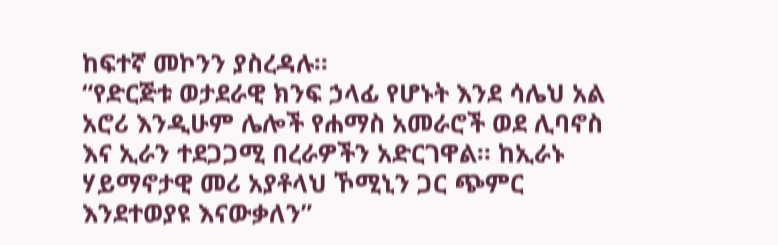ከፍተኛ መኮንን ያስረዳሉ።
“የድርጅቱ ወታደራዊ ክንፍ ኃላፊ የሆኑት እንደ ሳሌህ አል አሮሪ እንዲሁም ሌሎች የሐማስ አመራሮች ወደ ሊባኖስ እና ኢራን ተደጋጋሚ በረራዎችን አድርገዋል። ከኢራኑ ሃይማኖታዊ መሪ አያቶላህ ኾሚኒን ጋር ጭምር እንደተወያዩ እናውቃለን”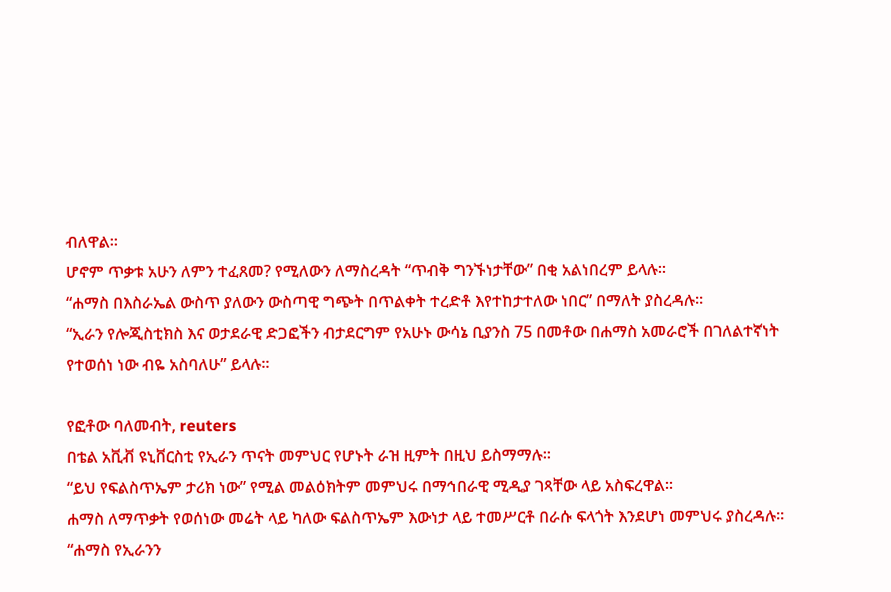ብለዋል።
ሆኖም ጥቃቱ አሁን ለምን ተፈጸመ? የሚለውን ለማስረዳት “ጥብቅ ግንኙነታቸው” በቂ አልነበረም ይላሉ።
“ሐማስ በእስራኤል ውስጥ ያለውን ውስጣዊ ግጭት በጥልቀት ተረድቶ እየተከታተለው ነበር” በማለት ያስረዳሉ።
“ኢራን የሎጂስቲክስ እና ወታደራዊ ድጋፎችን ብታደርግም የአሁኑ ውሳኔ ቢያንስ 75 በመቶው በሐማስ አመራሮች በገለልተኛነት የተወሰነ ነው ብዬ አስባለሁ” ይላሉ።

የፎቶው ባለመብት, reuters
በቴል አቪቭ ዩኒቨርስቲ የኢራን ጥናት መምህር የሆኑት ራዝ ዚምት በዚህ ይስማማሉ።
“ይህ የፍልስጥኤም ታሪክ ነው” የሚል መልዕክትም መምህሩ በማኅበራዊ ሚዲያ ገጻቸው ላይ አስፍረዋል።
ሐማስ ለማጥቃት የወሰነው መሬት ላይ ካለው ፍልስጥኤም እውነታ ላይ ተመሥርቶ በራሱ ፍላጎት እንደሆነ መምህሩ ያስረዳሉ።
“ሐማስ የኢራንን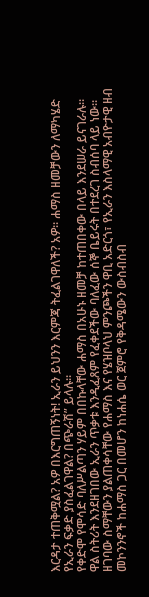እርዳታ ተጠቅሟል? አዎ በእርግጠኝነት! ኢራን ይህንን እርምጃ ትፈልገዋለች? አዎ። ሐማስ ዘመቻውን ለማካሄድ የኢራን ፍቃድ ያስፈልገዋል? በጭራሽ” ይላሉ።
የቀድሞ የሞሳድ ባለሥልጣን ሃይም በበኩላቸው ሐማስ በአሁኑ ዘመቻ ከተጠበቀው በላይ እንደሠራ ይናገራሉ።
ዋል ስትሪት እንደዘገበው ኢራን ጥቃቱ እንዲፈጸም የፈቀደችው ባለፈው ሰኞ ቤይሩት በተደረገ ስብሰባ ላይ ነው።
ዘገባው ስማቸውን ያልጠቀሳቸው የሐማስ እና የሄዝቦላህ ምንጮችን ዋቢ አድርጎ፣ የኢራን እስላማዊ አብዮታዊ ዘብ መኮንንኖች ከሐማስ ጋር በመሆን ከነሐሴ ወር ጀምሮ የቅዳሜውን ውስብስብ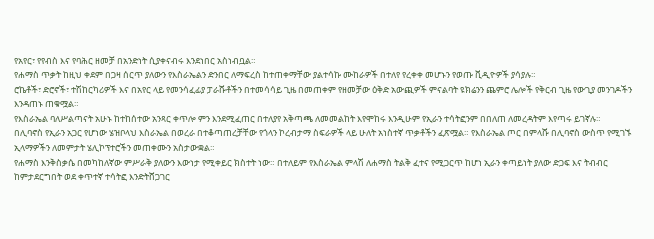የአየር፣ የየብስ እና የባሕር ዘመቻ በአንድነት ሲያቀናብሩ እንደነበር አስነብቧል።
የሐማስ ጥቃት ከዚህ ቀደም በጋዛ ሰርጥ ያለውን የእስራኤልን ድንበር ለማፍረስ ከተጠቀማቸው ያልተሳኩ ሙከራዎች በተለየ የረቀቀ መሆኑን የወጡ ቪዲዮዎች ያሳያሉ።
ሮኬቶች፣ ድሮኖች፣ ተሽከርካሪዎች እና በአየር ላይ የመንሳፈፊያ ፓራሹቶችን በተመሳሳይ ጊዜ በመጠቀም የዘመቻው ዕቅድ አውጪዎች ምናልባት ዩክሬንን ጨምሮ ሌሎች የቅርብ ጊዜ የውጊያ መንገዶችን እንዳጠኑ ጠቁሟል።
የእስራኤል ባለሥልጣናት አሁኑ ከተከሰተው አንጻር ቀጥሎ ምን እንደሚፈጠር በተለያየ አቅጣጫ ለመመልከት እየሞከሩ እንዲሁም የኢራን ተሳትፎንም በበለጠ ለመረዳትም እየጣሩ ይገኛሉ።
በሊባኖስ የኢራን አጋር የሆነው ሄዝቦላህ እስራኤል በወረራ በተቆጣጠረቻቸው የጎላን ኮረብታማ ስፍራዎች ላይ ሁለት አነስተኛ ጥቃቶችን ፈጽሟል። የእስራኤል ጦር በምላሹ በሊባኖስ ውስጥ የሚገኙ ኢላማዎችን ለመምታት ሄሊኮፕተሮችን መጠቀሙን አስታውቋል።
የሐማስ እንቅስቃሴ በመካከለኛው ምሥራቅ ያለውን እውነታ የሚቀይር ክስተት ነው። በተለይም የእስራኤል ምላሽ ለሐማስ ትልቅ ፈተና የሚጋርጥ ከሆነ ኢራን ቀጣይነት ያለው ድጋፍ እና ትብብር ከምታደርግበት ወደ ቀጥተኛ ተሳትፎ እንድትሸጋገር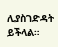ሊያስገድዳት ይችላል።